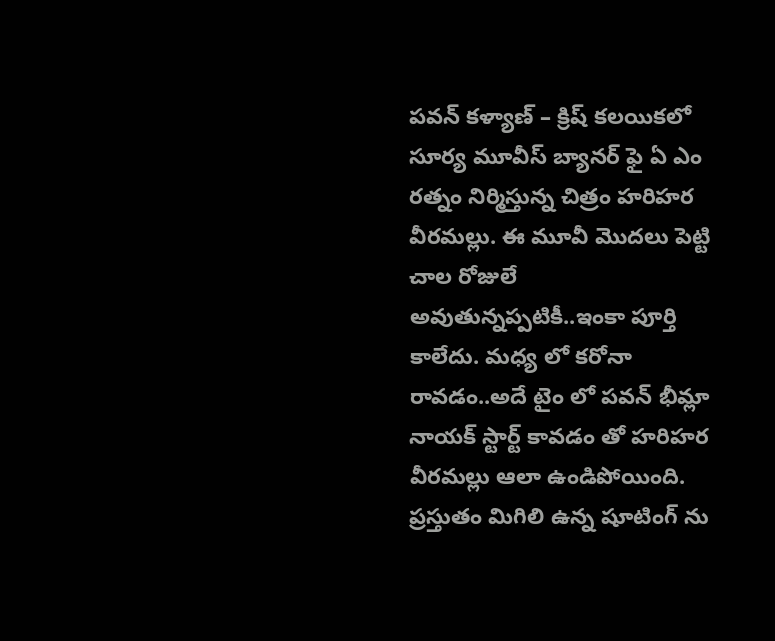పవన్ కళ్యాణ్ – క్రిష్ కలయికలో సూర్య మూవీస్ బ్యానర్ ఫై ఏ ఎం రత్నం నిర్మిస్తున్న చిత్రం హరిహర వీరమల్లు. ఈ మూవీ మొదలు పెట్టి చాల రోజులే అవుతున్నప్పటికీ..ఇంకా పూర్తి కాలేదు. మధ్య లో కరోనా రావడం..అదే టైం లో పవన్ భీమ్లా నాయక్ స్టార్ట్ కావడం తో హరిహర వీరమల్లు ఆలా ఉండిపోయింది. ప్రస్తుతం మిగిలి ఉన్న షూటింగ్ ను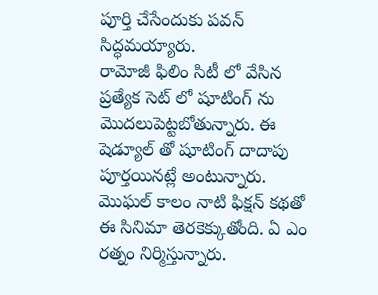పూర్తి చేసేందుకు పవన్ సిద్ధమయ్యారు.
రామోజీ ఫిలిం సిటీ లో వేసిన ప్రత్యేక సెట్ లో షూటింగ్ ను మొదలుపెట్టబోతున్నారు. ఈ షెడ్యూల్ తో షూటింగ్ దాదాపు పూర్తయినట్లే అంటున్నారు. మొఘల్ కాలం నాటి ఫిక్షన్ కథతో ఈ సినిమా తెరకెక్కుతోంది. ఏ ఎం రత్నం నిర్మిస్తున్నారు.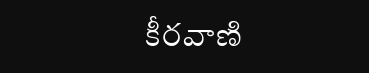కీరవాణి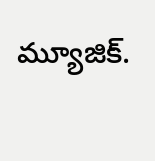మ్యూజిక్.